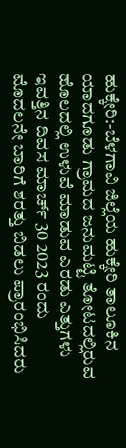ಹುಕ್ಕೇರಿ:-ಬೆಳಗಾವಿ ಜಿಲ್ಲೆಯ ಹುಕ್ಕೇರಿ ತಾಲೂಕಿನ ಯಾದಗೂಡು ಗ್ರಾಮದ ಜನುಮಟ್ಟಿ ತೋಟದಲ್ಲಿರುವ ಹೊಲದಲ್ಲಿ ಉಳುವೆ ಮಾಡುವ ಎರಡು ಎತ್ತುಗಳು ಇವತ್ತಿನ ದಿವಸ ಮಾರ್ಚ್ 30 2023 ರಂದು ಮೊದಲನೇ ಬಾರಿಗೆ ಶರತ್ತು ಬಿಡಲು ಪ್ರಾರಂಭಿಸಿದರು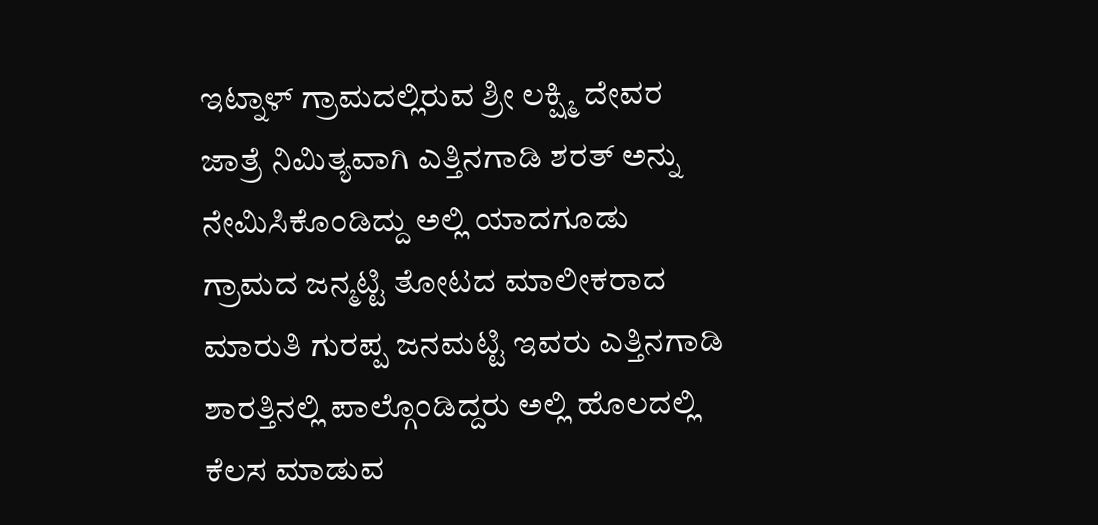ಇಟ್ನಾಳ್ ಗ್ರಾಮದಲ್ಲಿರುವ ಶ್ರೀ ಲಕ್ಷ್ಮಿ ದೇವರ ಜಾತ್ರೆ ನಿಮಿತ್ಯವಾಗಿ ಎತ್ತಿನಗಾಡಿ ಶರತ್ ಅನ್ನು ನೇಮಿಸಿಕೊಂಡಿದ್ದು ಅಲ್ಲಿ ಯಾದಗೂಡು ಗ್ರಾಮದ ಜನ್ಮಟ್ಟಿ ತೋಟದ ಮಾಲೀಕರಾದ ಮಾರುತಿ ಗುರಪ್ಪ ಜನಮಟ್ಟಿ ಇವರು ಎತ್ತಿನಗಾಡಿ ಶಾರತ್ತಿನಲ್ಲಿ ಪಾಲ್ಗೊಂಡಿದ್ದರು ಅಲ್ಲಿ ಹೊಲದಲ್ಲಿ ಕೆಲಸ ಮಾಡುವ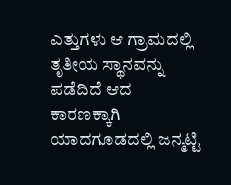ಎತ್ತುಗಳು ಆ ಗ್ರಾಮದಲ್ಲಿ ತೃತೀಯ ಸ್ಥಾನವನ್ನು ಪಡೆದಿದೆ ಆದ ಕಾರಣಕ್ಕಾಗಿ ಯಾದಗೂಡದಲ್ಲಿ ಜನ್ಮಟ್ಟಿ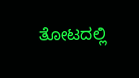ತೋಟದಲ್ಲಿ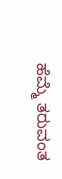ಹೆಮ್ಮೆ ತರುವಂತ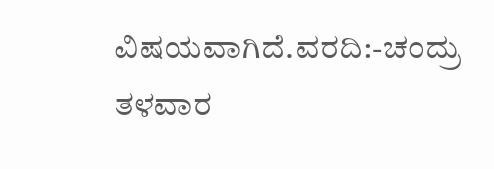ವಿಷಯವಾಗಿದೆ.ವರದಿ:-ಚಂದ್ರು ತಳವಾರ